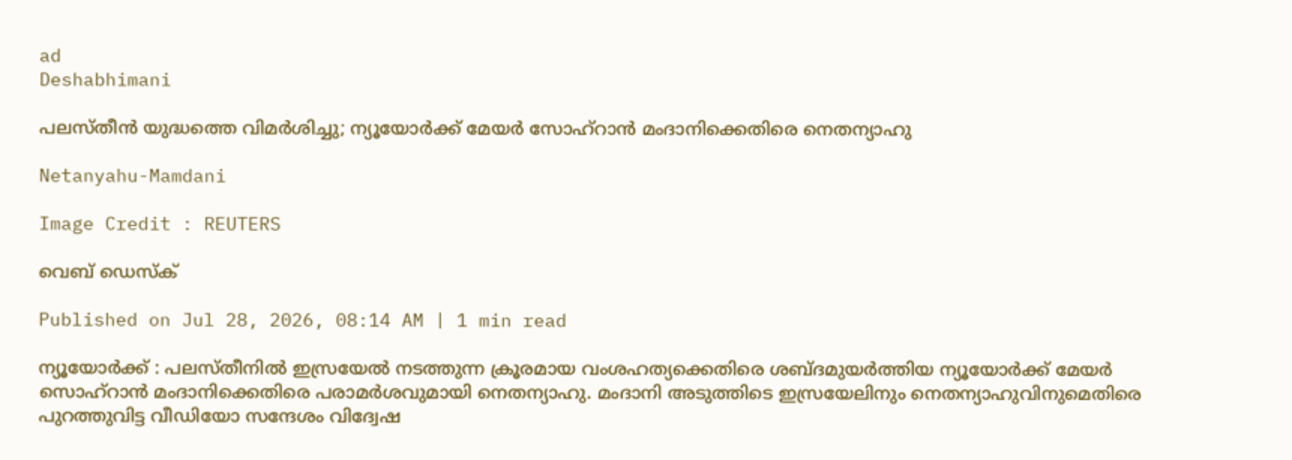ad
Deshabhimani

പലസ്തീൻ യുദ്ധത്തെ വിമർശിച്ചു; ന്യൂയോർക്ക് മേയർ സോഹ്റാൻ മംദാനിക്കെതിരെ നെതന്യാഹു

Netanyahu-Mamdani

Image Credit : REUTERS

വെബ് ഡെസ്ക്

Published on Jul 28, 2026, 08:14 AM | 1 min read

ന്യൂയോർക്ക് : പലസ്തീനിൽ ഇസ്രയേൽ നടത്തുന്ന ക്രൂരമായ വംശഹത്യക്കെതിരെ ശബ്ദമുയർത്തിയ ന്യൂയോർക്ക് മേയർ സൊഹ്റാൻ മംദാനിക്കെതിരെ പരാമർശവുമായി നെതന്യാഹു. മംദാനി അടുത്തിടെ ഇസ്രയേലിനും നെതന്യാഹുവിനുമെതിരെ പുറത്തുവിട്ട വീഡിയോ സന്ദേശം വിദ്വേഷ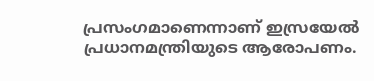പ്രസംഗമാണെന്നാണ് ഇസ്രയേൽ പ്രധാനമന്ത്രിയുടെ ആരോപണം.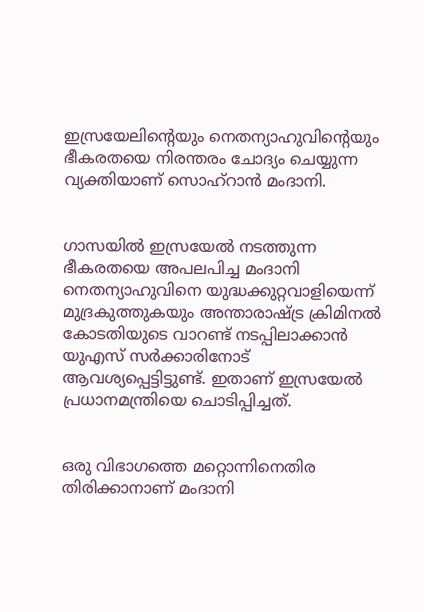ഇസ്രയേലിന്റെയും നെതന്യാഹുവിന്റെയും ഭീകരതയെ നിരന്തരം ചോദ്യം ചെയ്യുന്ന വ്യക്തിയാണ് സൊഹ്റാൻ മംദാനി.


ഗാസയിൽ ഇസ്രയേൽ നടത്തുന്ന ഭീകരതയെ അപലപിച്ച മംദാനി നെതന്യാഹുവിനെ യുദ്ധക്കുറ്റവാളിയെന്ന് മുദ്രകുത്തുകയും അന്താരാഷ്ട്ര ക്രിമിനൽ കോടതിയുടെ വാറണ്ട് നടപ്പിലാക്കാൻ യുഎസ് സർക്കാരിനോട് ആവശ്യപ്പെട്ടിട്ടുണ്ട്. ഇതാണ് ഇസ്രയേൽ പ്രധാനമന്ത്രിയെ ചൊടിപ്പിച്ചത്.


ഒരു വിഭാഗത്തെ മറ്റൊന്നിനെതിര തിരിക്കാനാണ് മംദാനി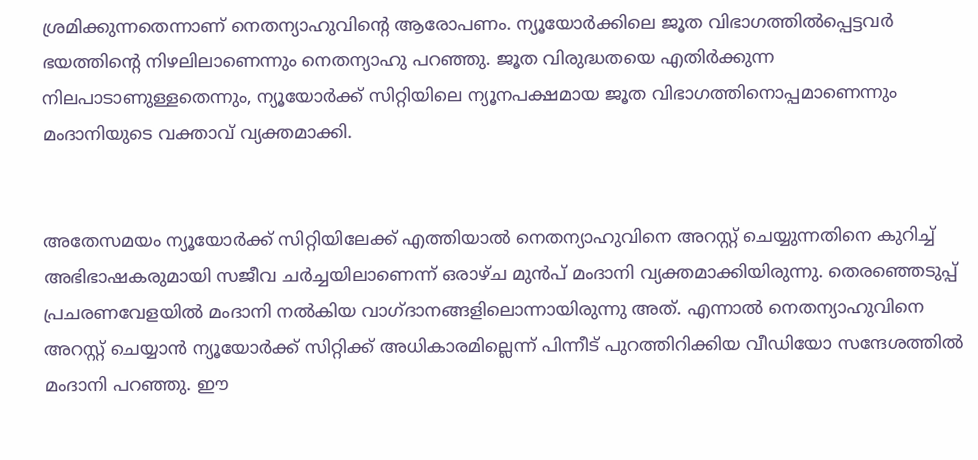ശ്രമിക്കുന്നതെന്നാണ് നെതന്യാഹുവിന്റെ ആരോപണം. ന്യൂയോർക്കിലെ ജൂത വിഭാഗത്തിൽപ്പെട്ടവർ ഭയത്തിന്റെ നിഴലിലാണെന്നും നെതന്യാഹു പറഞ്ഞു. ജൂത വിരുദ്ധതയെ എതിർക്കുന്ന നിലപാടാണുള്ളതെന്നും, ന്യൂയോർക്ക് സിറ്റിയിലെ ന്യൂനപക്ഷമായ ജൂത വിഭാഗത്തിനൊപ്പമാണെന്നും മംദാനിയുടെ വക്താവ് വ്യക്തമാക്കി.


അതേസമയം ന്യൂയോർക്ക് സിറ്റിയിലേക്ക് എത്തിയാൽ നെതന്യാഹുവിനെ അറസ്റ്റ് ചെയ്യുന്നതിനെ കുറിച്ച് അഭിഭാഷകരുമായി സജീവ ചർച്ചയിലാണെന്ന് ഒരാഴ്ച മുൻപ് മംദാനി വ്യക്തമാക്കിയിരുന്നു. തെരഞ്ഞെടുപ്പ് പ്രചരണവേളയിൽ മംദാനി നൽകിയ വാഗ്ദാനങ്ങളിലൊന്നായിരുന്നു അത്. എന്നാൽ നെതന്യാഹുവിനെ അറസ്റ്റ് ചെയ്യാൻ ന്യൂയോർക്ക് സിറ്റിക്ക് അധികാരമില്ലെന്ന് പിന്നീട് പുറത്തിറിക്കിയ വീഡിയോ സന്ദേശത്തിൽ മംദാനി പറഞ്ഞു. ഈ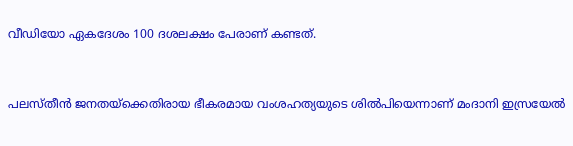വീഡിയോ ഏകദേശം 100 ദശലക്ഷം പേരാണ് കണ്ടത്.


പലസ്തീൻ ജനതയ്‌ക്കെതിരായ ഭീകരമായ വംശഹത്യയുടെ ശിൽപിയെന്നാണ് മംദാനി ഇസ്രയേൽ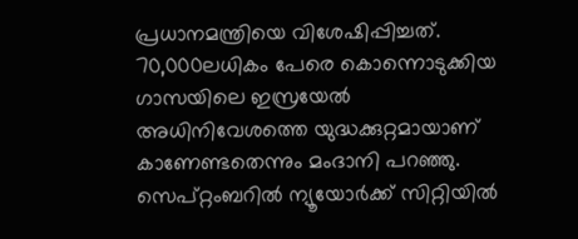പ്രധാനമന്ത്രിയെ വിശേഷിപ്പിച്ചത്. 70,000ലധികം പേരെ കൊന്നൊടുക്കിയ ഗാസയിലെ ഇസ്രയേൽ അധിനിവേശത്തെ യുദ്ധക്കുറ്റമായാണ് കാണേണ്ടതെന്നും മംദാനി പറഞ്ഞു. സെപ്റ്റംബറിൽ ന്യൂയോർക്ക് സിറ്റിയിൽ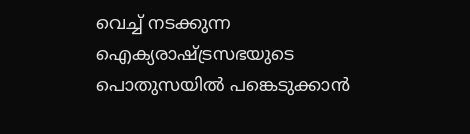വെച്ച് നടക്കുന്ന ഐക്യരാഷ്ട്രസഭയുടെ പൊതുസയിൽ പങ്കെടുക്കാൻ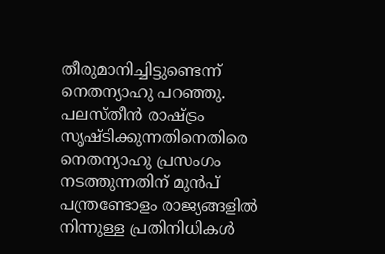തീരുമാനിച്ചിട്ടുണ്ടെന്ന് നെതന്യാഹു പറഞ്ഞു. പലസ്തീൻ രാഷ്ട്രം സൃഷ്ടിക്കുന്നതിനെതിരെ നെതന്യാഹു പ്രസംഗം നടത്തുന്നതിന് മുൻപ് പന്ത്രണ്ടോളം രാജ്യങ്ങളിൽ നിന്നുള്ള പ്രതിനിധികൾ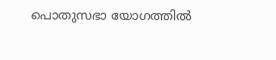പൊതുസഭാ യോഗത്തിൽ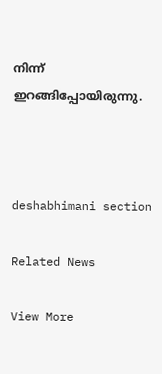നിന്ന് ഇറങ്ങിപ്പോയിരുന്നു.



deshabhimani section

Related News

View More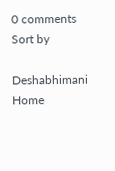0 comments
Sort by

Deshabhimani
Home